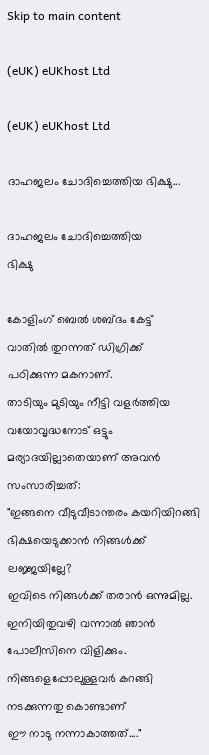Skip to main content

(eUK) eUKhost Ltd

(eUK) eUKhost Ltd

ദാഹജലം ചോദിച്ചെത്തിയ ഭിക്ഷു...

ദാഹജലം ചോദിച്ചെത്തിയ
ഭിക്ഷു

കോളിംഗ് ബെൽ ശബ്ദം കേട്ട്
വാതിൽ തുറന്നത് ഡിഗ്രിക്ക്
പഠിക്കുന്ന മകനാണ്.
താടിയും മുടിയും നീട്ടി വളർത്തിയ
വയോവൃദ്ധനോട് ഒട്ടും മര്യാദയില്ലാതെയാണ് അവൻ സംസാരിച്ചത്:
"ഇങ്ങനെ വീടുവീടാന്തരം കയറിയിറങ്ങി ഭിക്ഷയെടുക്കാൻ നിങ്ങൾക്ക് ലജ്ജയില്ലേ?
ഇവിടെ നിങ്ങൾക്ക് തരാൻ ഒന്നുമില്ല.
ഇനിയിതുവഴി വന്നാൽ ഞാൻ  പോലീസിനെ വിളിക്കും.
നിങ്ങളെപ്പോലുള്ളവർ കറങ്ങി നടക്കുന്നതു കൊണ്ടാണ്
ഈ നാടു നന്നാകാത്തത്...."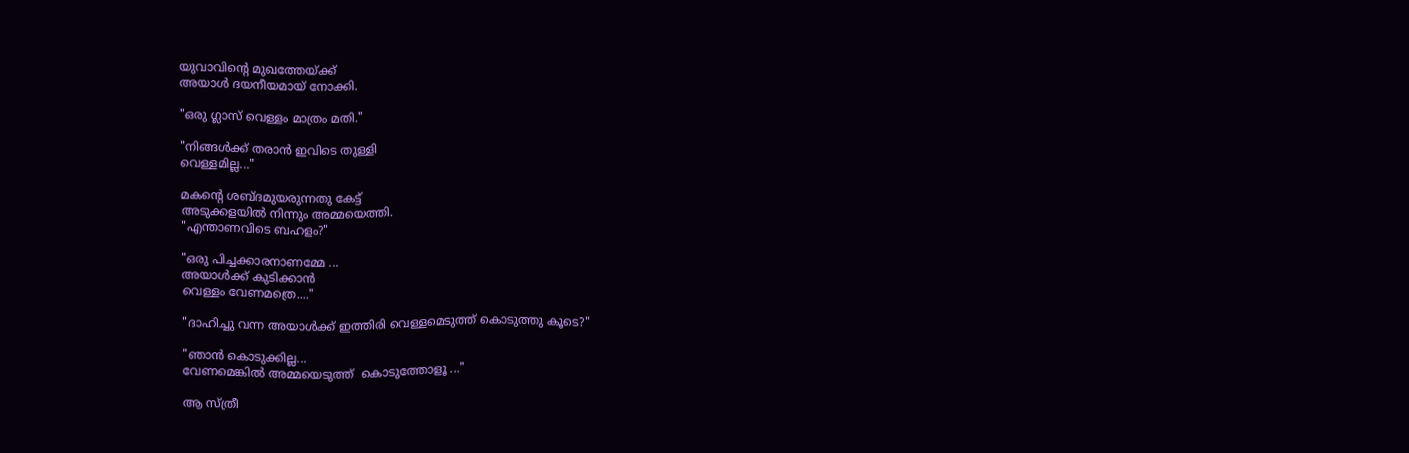യുവാവിന്റെ മുഖത്തേയ്ക്ക്
അയാൾ ദയനീയമായ് നോക്കി.

"ഒരു ഗ്ലാസ് വെള്ളം മാത്രം മതി."

"നിങ്ങൾക്ക് തരാൻ ഇവിടെ തുള്ളി
വെള്ളമില്ല..."

മകന്റെ ശബ്ദമുയരുന്നതു കേട്ട്
അടുക്കളയിൽ നിന്നും അമ്മയെത്തി.
"എന്താണവിടെ ബഹളം?"

"ഒരു പിച്ചക്കാരനാണമ്മേ ...
അയാൾക്ക് കുടിക്കാൻ
വെള്ളം വേണമത്രെ...."

"ദാഹിച്ചു വന്ന അയാൾക്ക് ഇത്തിരി വെള്ളമെടുത്ത് കൊടുത്തു കൂടെ?"

"ഞാൻ കൊടുക്കില്ല...
വേണമെങ്കിൽ അമ്മയെടുത്ത്  കൊടുത്തോളൂ ..."

ആ സ്ത്രീ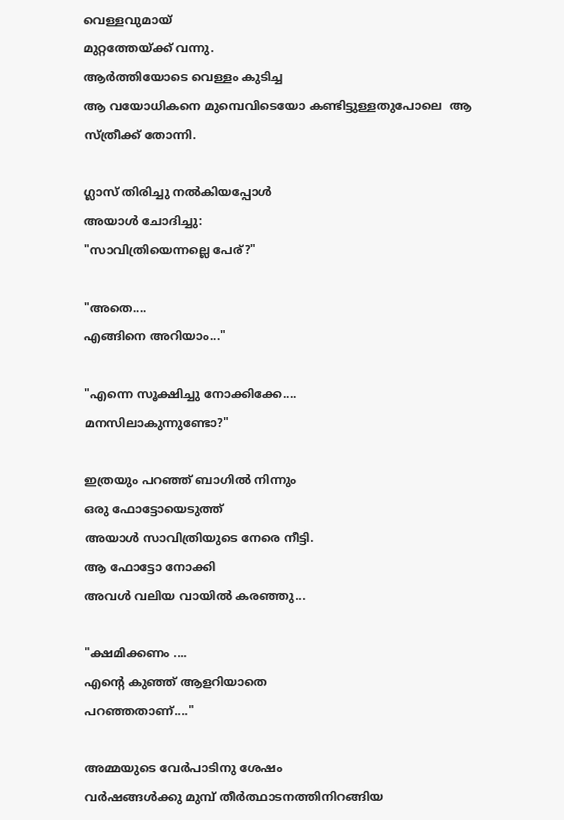വെള്ളവുമായ്
മുറ്റത്തേയ്ക്ക് വന്നു.
ആർത്തിയോടെ വെള്ളം കുടിച്ച
ആ വയോധികനെ മുമ്പെവിടെയോ കണ്ടിട്ടുള്ളതുപോലെ  ആ സ്ത്രീക്ക് തോന്നി.

ഗ്ലാസ് തിരിച്ചു നൽകിയപ്പോൾ
അയാൾ ചോദിച്ചു:
"സാവിത്രിയെന്നല്ലെ പേര്?"

"അതെ....
എങ്ങിനെ അറിയാം..."

"എന്നെ സൂക്ഷിച്ചു നോക്കിക്കേ....
മനസിലാകുന്നുണ്ടോ?"

ഇത്രയും പറഞ്ഞ് ബാഗിൽ നിന്നും
ഒരു ഫോട്ടോയെടുത്ത്
അയാൾ സാവിത്രിയുടെ നേരെ നീട്ടി.
ആ ഫോട്ടോ നോക്കി
അവൾ വലിയ വായിൽ കരഞ്ഞു...

"ക്ഷമിക്കണം ....
എന്റെ കുഞ്ഞ് ആളറിയാതെ
പറഞ്ഞതാണ്...."

അമ്മയുടെ വേർപാടിനു ശേഷം
വർഷങ്ങൾക്കു മുമ്പ് തീർത്ഥാടനത്തിനിറങ്ങിയ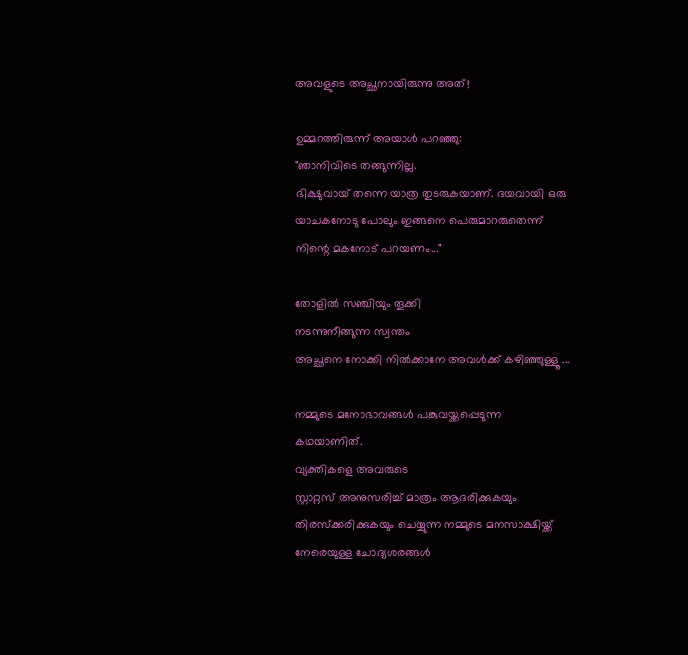അവളുടെ അച്ഛനായിരുന്നു അത്!

ഉമ്മറത്തിരുന്ന് അയാൾ പറഞ്ഞു:
"ഞാനിവിടെ തങ്ങുന്നില്ല.
ഭിക്ഷുവായ് തന്നെ യാത്ര തുടരുകയാണ്. ദയവായി ഒരു യാചകനോടു പോലും ഇങ്ങനെ പെരുമാറരുതെന്ന്
നിന്റെ മകനോട് പറയണം..."

തോളിൽ സഞ്ചിയും തൂക്കി
നടന്നുനീങ്ങുന്ന സ്വന്തം
അച്ഛനെ നോക്കി നിൽക്കാനേ അവൾക്ക് കഴിഞ്ഞുള്ളൂ ...

നമ്മുടെ മനോഭാവങ്ങൾ പങ്കുവയ്ക്കപ്പെടുന്ന
കഥയാണിത്.
വ്യക്തികളെ അവരുടെ
സ്റ്റാറ്റസ് അനുസരിച്ച് മാത്രം ആദരിക്കുകയും തിരസ്ക്കരിക്കുകയും ചെയ്യുന്ന നമ്മുടെ മനസാക്ഷിയ്ക്ക് നേരെയുള്ള ചോദ്യശരങ്ങൾ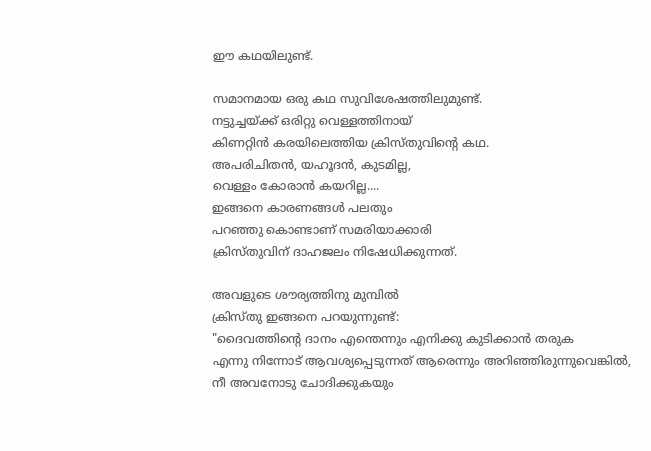ഈ കഥയിലുണ്ട്.

സമാനമായ ഒരു കഥ സുവിശേഷത്തിലുമുണ്ട്.
നട്ടുച്ചയ്ക്ക് ഒരിറ്റു വെള്ളത്തിനായ്
കിണറ്റിൻ കരയിലെത്തിയ ക്രിസ്തുവിന്റെ കഥ.
അപരിചിതൻ, യഹൂദൻ, കുടമില്ല,
വെള്ളം കോരാൻ കയറില്ല....
ഇങ്ങനെ കാരണങ്ങൾ പലതും
പറഞ്ഞു കൊണ്ടാണ് സമരിയാക്കാരി
ക്രിസ്തുവിന് ദാഹജലം നിഷേധിക്കുന്നത്.

അവളുടെ ശൗര്യത്തിനു മുമ്പിൽ
ക്രിസ്തു ഇങ്ങനെ പറയുന്നുണ്ട്:
"ദൈവത്തിന്റെ ദാനം എന്തെന്നും എനിക്കു കുടിക്കാന്‍ തരുക
എന്നു നിന്നോട്‌ ആവശ്യപ്പെടുന്നത്‌ ആരെന്നും അറിഞ്ഞിരുന്നുവെങ്കില്‍,
നീ അവനോടു ചോദിക്കുകയും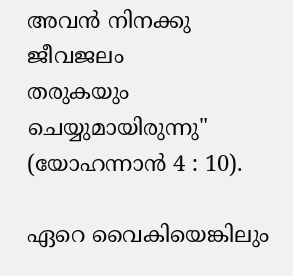അവന്‍ നിനക്കു ജീവജലം
തരുകയും ചെയ്യുമായിരുന്നു"
(യോഹന്നാന്‍ 4 : 10).

ഏറെ വൈകിയെങ്കിലും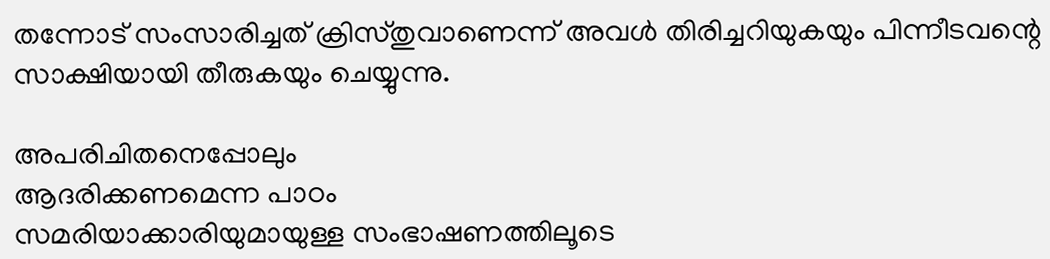തന്നോട് സംസാരിച്ചത് ക്രിസ്തുവാണെന്ന് അവൾ തിരിച്ചറിയുകയും പിന്നീടവന്റെ സാക്ഷിയായി തീരുകയും ചെയ്യുന്നു.

അപരിചിതനെപ്പോലും
ആദരിക്കണമെന്ന പാഠം
സമരിയാക്കാരിയുമായുള്ള സംഭാഷണത്തിലൂടെ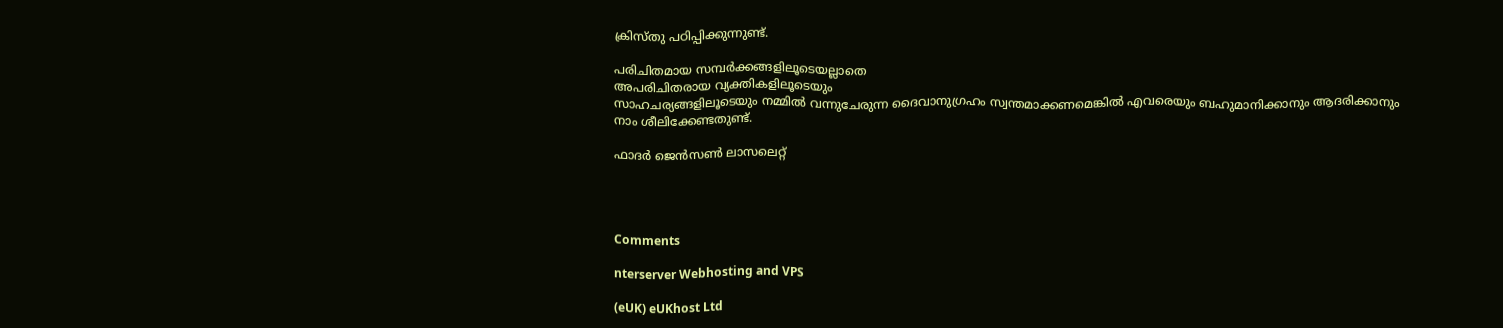ക്രിസ്തു പഠിപ്പിക്കുന്നുണ്ട്.

പരിചിതമായ സമ്പർക്കങ്ങളിലൂടെയല്ലാതെ
അപരിചിതരായ വ്യക്തികളിലൂടെയും
സാഹചര്യങ്ങളിലൂടെയും നമ്മിൽ വന്നുചേരുന്ന ദൈവാനുഗ്രഹം സ്വന്തമാക്കണമെങ്കിൽ എവരെയും ബഹുമാനിക്കാനും ആദരിക്കാനും
നാം ശീലിക്കേണ്ടതുണ്ട്.

ഫാദർ ജെൻസൺ ലാസലെറ്റ്




Comments

nterserver Webhosting and VPS

(eUK) eUKhost Ltd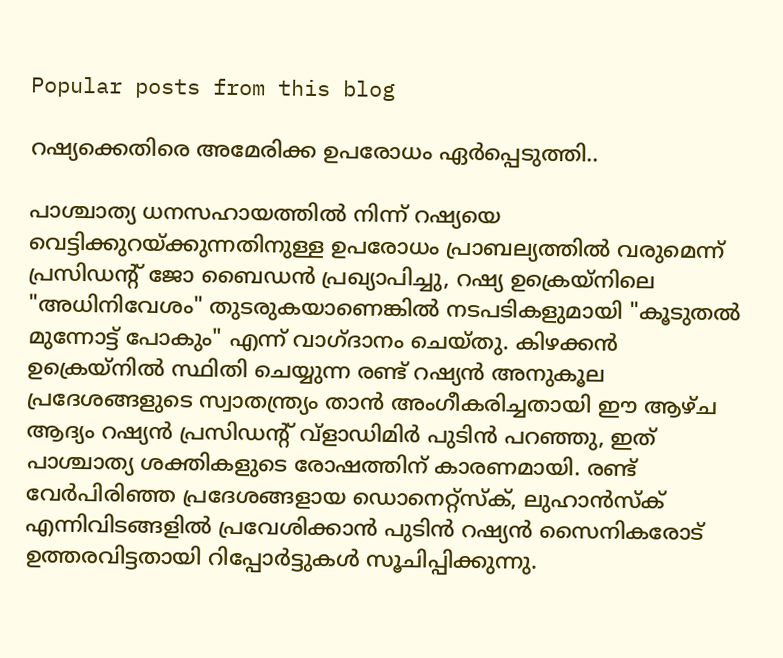Popular posts from this blog

റഷ്യക്കെതിരെ അമേരിക്ക ഉപരോധം ഏർപ്പെടുത്തി..

പാശ്ചാത്യ ധനസഹായത്തിൽ നിന്ന് റഷ്യയെ വെട്ടിക്കുറയ്ക്കുന്നതിനുള്ള ഉപരോധം പ്രാബല്യത്തിൽ വരുമെന്ന് പ്രസിഡന്റ് ജോ ബൈഡൻ പ്രഖ്യാപിച്ചു, റഷ്യ ഉക്രെയ്നിലെ "അധിനിവേശം" തുടരുകയാണെങ്കിൽ നടപടികളുമായി "കൂടുതൽ മുന്നോട്ട് പോകും" എന്ന് വാഗ്ദാനം ചെയ്തു. കിഴക്കൻ ഉക്രെയ്നിൽ സ്ഥിതി ചെയ്യുന്ന രണ്ട് റഷ്യൻ അനുകൂല പ്രദേശങ്ങളുടെ സ്വാതന്ത്ര്യം താൻ അംഗീകരിച്ചതായി ഈ ആഴ്ച ആദ്യം റഷ്യൻ പ്രസിഡന്റ് വ്‌ളാഡിമിർ പുടിൻ പറഞ്ഞു, ഇത് പാശ്ചാത്യ ശക്തികളുടെ രോഷത്തിന് കാരണമായി. രണ്ട് വേർപിരിഞ്ഞ പ്രദേശങ്ങളായ ഡൊനെറ്റ്സ്ക്, ലുഹാൻസ്ക് എന്നിവിടങ്ങളിൽ പ്രവേശിക്കാൻ പുടിൻ റഷ്യൻ സൈനികരോട് ഉത്തരവിട്ടതായി റിപ്പോർട്ടുകൾ സൂചിപ്പിക്കുന്നു.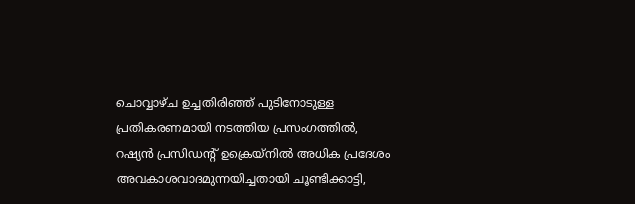ചൊവ്വാഴ്ച ഉച്ചതിരിഞ്ഞ് പുടിനോടുള്ള പ്രതികരണമായി നടത്തിയ പ്രസംഗത്തിൽ, റഷ്യൻ പ്രസിഡന്റ് ഉക്രെയ്നിൽ അധിക പ്രദേശം അവകാശവാദമുന്നയിച്ചതായി ചൂണ്ടിക്കാട്ടി,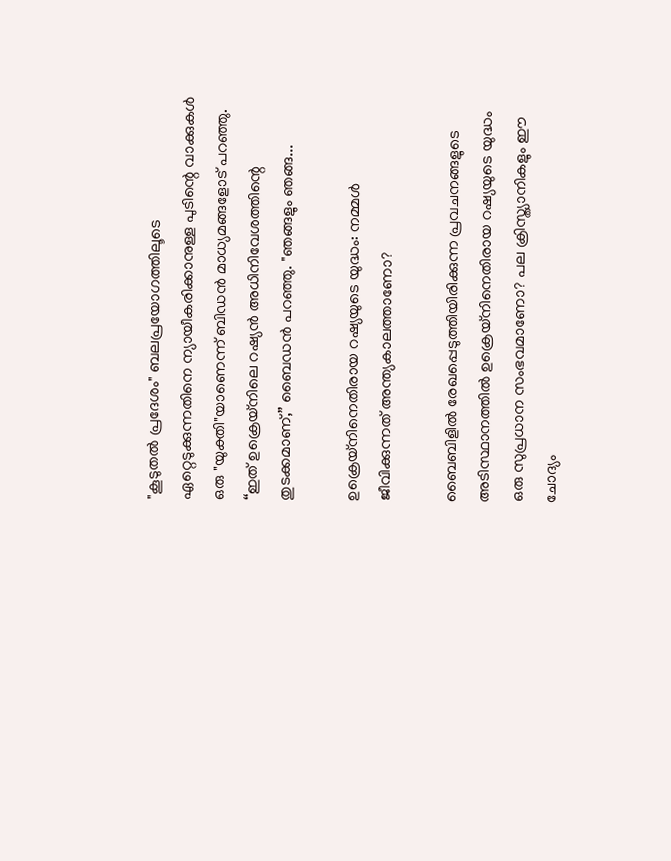"കൂടുതൽ പ്രദേശം" ബലപ്രയോഗത്തിലൂടെ ഏറ്റെടുക്കുന്നതിനെ ന്യായീകരിക്കാനുള്ള പുടിന്റെ വാക്കുകൾ ഒരു "യുക്തി"യാണെന്ന് ബിഡൻ മാധ്യമങ്ങളോട് പറഞ്ഞു. “ഇത് ഉക്രെയ്നിലെ റഷ്യൻ അധിനിവേശത്തിന്റെ തുടക്കമാണ്,” ബൈഡൻ പറഞ്ഞു. "ഞങ്ങളും ഞങ്ങ...

ഉക്രെയ്നിനെതിരായ റഷ്യയുടെ യുദ്ധം: നമ്മൾ ജീവിക്കുന്നത് അന്ത്യകാലത്താണോ?

ബൈബിളിൽ രേഖപ്പെടുത്തിയിരിക്കുന്ന പ്രവചനങ്ങളുടെ അടിസ്ഥാനത്തിൽ ഉക്രെയ്‌നിനെതിരായ റഷ്യയുടെ യുദ്ധം ഒരു സുപ്രധാന സംഭവമാണോ? പല ക്രിസ്ത്യാനികളും ഈ ചോദ്യം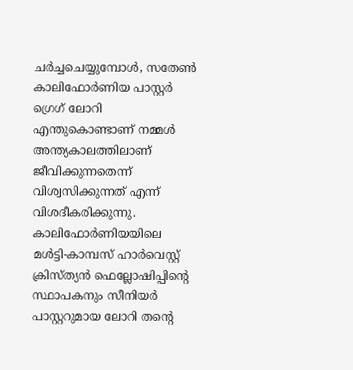ചർച്ചചെയ്യുമ്പോൾ, സതേൺ കാലിഫോർണിയ പാസ്റ്റർ ഗ്രെഗ് ലോറി എന്തുകൊണ്ടാണ് നമ്മൾ അന്ത്യകാലത്തിലാണ് ജീവിക്കുന്നതെന്ന് വിശ്വസിക്കുന്നത് എന്ന് വിശദീകരിക്കുന്നു. കാലിഫോർണിയയിലെ മൾട്ടി-കാമ്പസ് ഹാർവെസ്റ്റ് ക്രിസ്ത്യൻ ഫെല്ലോഷിപ്പിന്റെ സ്ഥാപകനും സീനിയർ പാസ്റ്ററുമായ ലോറി തന്റെ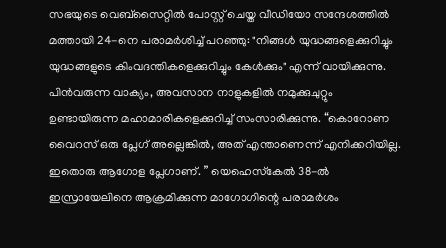സഭയുടെ വെബ്‌സൈറ്റിൽ പോസ്റ്റ് ചെയ്ത വീഡിയോ സന്ദേശത്തിൽ മത്തായി 24-നെ പരാമർശിച്ച് പറഞ്ഞു: "നിങ്ങൾ യുദ്ധങ്ങളെക്കുറിച്ചും യുദ്ധങ്ങളുടെ കിംവദന്തികളെക്കുറിച്ചും കേൾക്കും" എന്ന് വായിക്കുന്നു. പിൻവരുന്ന വാക്യം, അവസാന നാളുകളിൽ നമുക്കുചുറ്റും ഉണ്ടായിരുന്ന മഹാമാരികളെക്കുറിച്ച് സംസാരിക്കുന്നു. “കൊറോണ വൈറസ് ഒരു പ്ലേഗ് അല്ലെങ്കിൽ, അത് എന്താണെന്ന് എനിക്കറിയില്ല. ഇതൊരു ആഗോള പ്ലേഗാണ്. ” യെഹെസ്‌കേൽ 38-ൽ ഇസ്രായേലിനെ ആക്രമിക്കുന്ന മാഗോഗിന്റെ പരാമർശം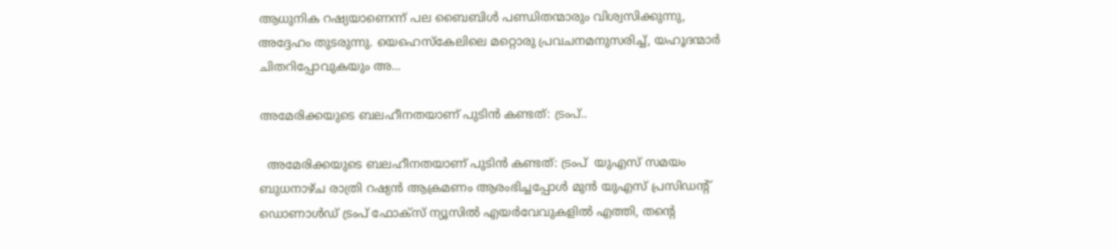ആധുനിക റഷ്യയാണെന്ന് പല ബൈബിൾ പണ്ഡിതന്മാരും വിശ്വസിക്കുന്നു, അദ്ദേഹം തുടരുന്നു. യെഹെസ്‌കേലിലെ മറ്റൊരു പ്രവചനമനുസരിച്ച്, യഹൂദന്മാർ ചിതറിപ്പോവുകയും അ...

അമേരിക്കയുടെ ബലഹീനതയാണ് പുടിൻ കണ്ടത്: ട്രംപ്..

  അമേരിക്കയുടെ ബലഹീനതയാണ് പുടിൻ കണ്ടത്: ട്രംപ്  യുഎസ് സമയം ബുധനാഴ്ച രാത്രി റഷ്യൻ ആക്രമണം ആരംഭിച്ചപ്പോൾ മുൻ യുഎസ് പ്രസിഡന്റ് ഡൊണാൾഡ് ട്രംപ് ഫോക്സ് ന്യൂസിൽ എയർവേവുകളിൽ എത്തി, തന്റെ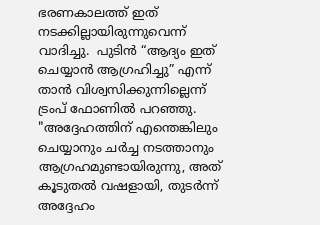ഭരണകാലത്ത് ഇത് നടക്കില്ലായിരുന്നുവെന്ന് വാദിച്ചു.  പുടിൻ “ആദ്യം ഇത് ചെയ്യാൻ ആഗ്രഹിച്ചു” എന്ന് താൻ വിശ്വസിക്കുന്നില്ലെന്ന് ട്രംപ് ഫോണിൽ പറഞ്ഞു.  "അദ്ദേഹത്തിന് എന്തെങ്കിലും ചെയ്യാനും ചർച്ച നടത്താനും ആഗ്രഹമുണ്ടായിരുന്നു, അത് കൂടുതൽ വഷളായി, തുടർന്ന് അദ്ദേഹം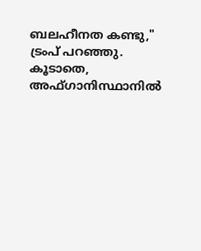ബലഹീനത കണ്ടു," ട്രംപ് പറഞ്ഞു.  കൂടാതെ, അഫ്ഗാനിസ്ഥാനിൽ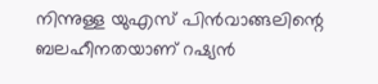നിന്നുള്ള യുഎസ് പിൻവാങ്ങലിന്റെ ബലഹീനതയാണ് റഷ്യൻ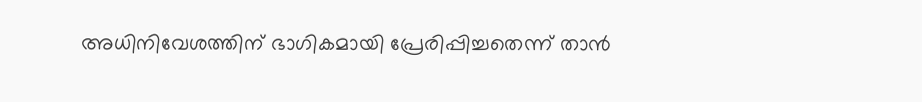അധിനിവേശത്തിന് ഭാഗികമായി പ്രേരിപ്പിച്ചതെന്ന് താൻ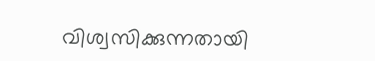വിശ്വസിക്കുന്നതായി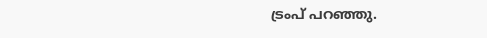ട്രംപ് പറഞ്ഞു.